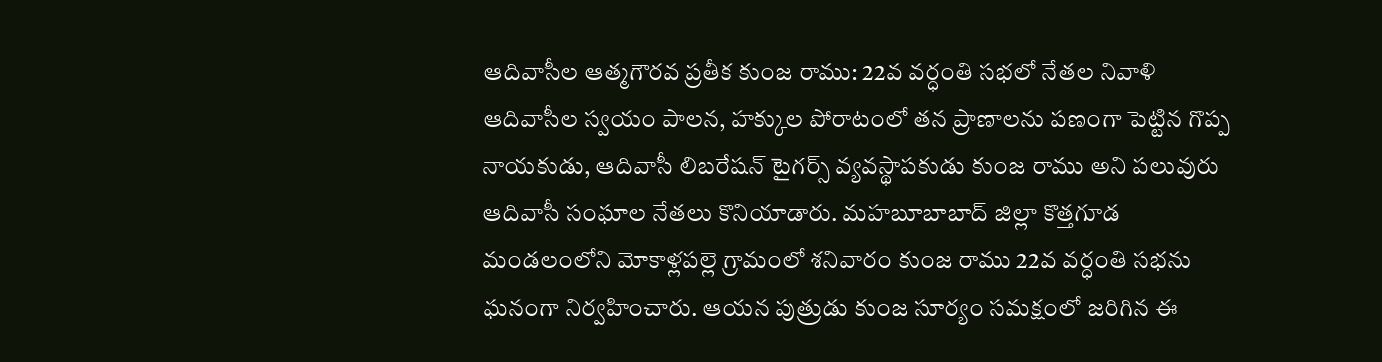ఆదివాసీల ఆత్మగౌరవ ప్రతీక కుంజ రాము: 22వ వర్ధంతి సభలో నేతల నివాళి
ఆదివాసీల స్వయం పాలన, హక్కుల పోరాటంలో తన ప్రాణాలను పణంగా పెట్టిన గొప్ప నాయకుడు, ఆదివాసీ లిబరేషన్ టైగర్స్ వ్యవస్థాపకుడు కుంజ రాము అని పలువురు ఆదివాసీ సంఘాల నేతలు కొనియాడారు. మహబూబాబాద్ జిల్లా కొత్తగూడ మండలంలోని మోకాళ్లపల్లె గ్రామంలో శనివారం కుంజ రాము 22వ వర్ధంతి సభను ఘనంగా నిర్వహించారు. ఆయన పుత్రుడు కుంజ సూర్యం సమక్షంలో జరిగిన ఈ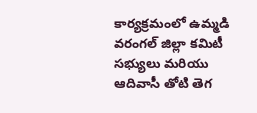కార్యక్రమంలో ఉమ్మడి వరంగల్ జిల్లా కమిటీ సభ్యులు మరియు ఆదివాసీ తోటి తెగ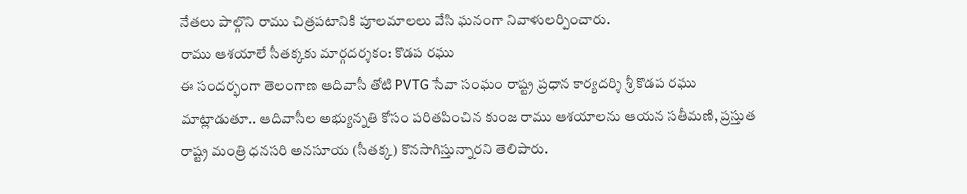నేతలు పాల్గొని రాము చిత్రపటానికి పూలమాలలు వేసి ఘనంగా నివాళులర్పించారు.
రాము ఆశయాలే సీతక్కకు మార్గదర్శకం: కొడప రఘు
ఈ సందర్భంగా తెలంగాణ ఆదివాసీ తోటి PVTG సేవా సంఘం రాష్ట్ర ప్రధాన కార్యదర్శి శ్రీ కొడప రఘు మాట్లాడుతూ.. ఆదివాసీల అభ్యున్నతి కోసం పరితపించిన కుంజ రాము ఆశయాలను ఆయన సతీమణి, ప్రస్తుత రాష్ట్ర మంత్రి ధనసరి అనసూయ (సీతక్క) కొనసాగిస్తున్నారని తెలిపారు.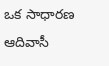ఒక సాధారణ ఆదివాసీ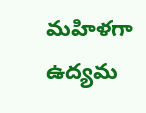మహిళగా ఉద్యమ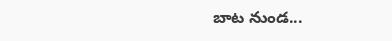బాట నుండ...